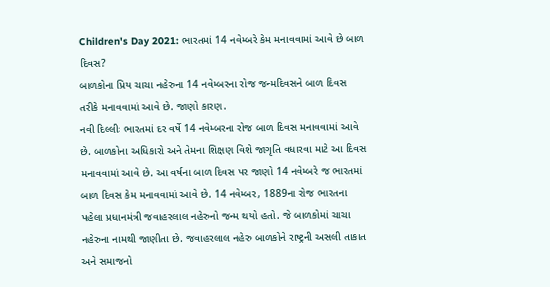Children's Day 2021: ભારતમાં 14 નવેમ્બરે કેમ મનાવવામાં આવે છે બાળ દિવસ?
બાળકોના પ્રિય ચાચા નહેરુના 14 નવેમ્બરના રોજ જન્મદિવસને બાળ દિવસ તરીકે મનાવવામાં આવે છે. જાણો કારણ.
નવી દિલ્લીઃ ભારતમાં દર વર્ષે 14 નવેમ્બરના રોજ બાળ દિવસ મનાવવામાં આવે છે. બાળકોના અધિકારો અને તેમના શિક્ષણ વિશે જાગૃતિ વધારવા માટે આ દિવસ મનાવવામાં આવે છે. આ વર્ષના બાળ દિવસ પર જાણો 14 નવેમ્બરે જ ભારતમાં બાળ દિવસ કેમ મનાવવામાં આવે છે. 14 નવેમ્બર, 1889ના રોજ ભારતના પહેલા પ્રધાનમંત્રી જવાહરલાલ નહેરુનો જન્મ થયો હતો. જે બાળકોમાં ચાચા નહેરુના નામથી જાણીતા છે. જવાહરલાલ નહેરુ બાળકોને રાષ્ટ્રની અસલી તાકાત અને સમાજનો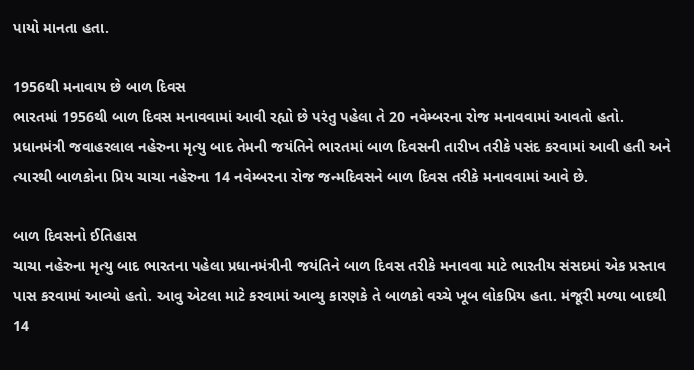પાયો માનતા હતા.

1956થી મનાવાય છે બાળ દિવસ
ભારતમાં 1956થી બાળ દિવસ મનાવવામાં આવી રહ્યો છે પરંતુ પહેલા તે 20 નવેમ્બરના રોજ મનાવવામાં આવતો હતો. પ્રધાનમંત્રી જવાહરલાલ નહેરુના મૃત્યુ બાદ તેમની જયંતિને ભારતમાં બાળ દિવસની તારીખ તરીકે પસંદ કરવામાં આવી હતી અને ત્યારથી બાળકોના પ્રિય ચાચા નહેરુના 14 નવેમ્બરના રોજ જન્મદિવસને બાળ દિવસ તરીકે મનાવવામાં આવે છે.

બાળ દિવસનો ઈતિહાસ
ચાચા નહેરુના મૃત્યુ બાદ ભારતના પહેલા પ્રધાનમંત્રીની જયંતિને બાળ દિવસ તરીકે મનાવવા માટે ભારતીય સંસદમાં એક પ્રસ્તાવ પાસ કરવામાં આવ્યો હતો. આવુ એટલા માટે કરવામાં આવ્યુ કારણકે તે બાળકો વચ્ચે ખૂબ લોકપ્રિય હતા. મંજૂરી મળ્યા બાદથી 14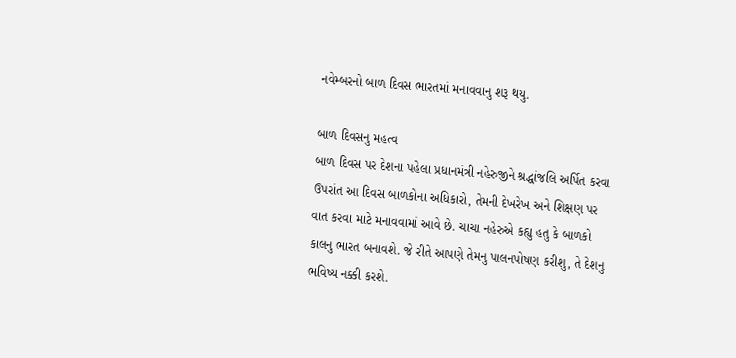નવેમ્બરનો બાળ દિવસ ભારતમાં મનાવવાનુ શરૂ થયુ.

બાળ દિવસનુ મહત્વ
બાળ દિવસ પર દેશના પહેલા પ્રધાનમંત્રી નહેરુજીને શ્રદ્ધાંજલિ અર્પિત કરવા ઉપરાંત આ દિવસ બાળકોના અધિકારો, તેમની દેખરેખ અને શિક્ષણ પર વાત કરવા માટે મનાવવામાં આવે છે. ચાચા નહેરુએ કહ્યુ હતુ કે બાળકો કાલનુ ભારત બનાવશે. જે રીતે આપણે તેમનુ પાલનપોષણ કરીશુ, તે દેશનુ ભવિષ્ય નક્કી કરશે.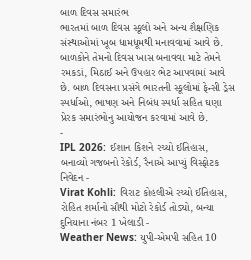બાળ દિવસ સમારંભ
ભારતમાં બાળ દિવસ સ્કૂલો અને અન્ય શૈક્ષણિક સંસ્થાઓમાં ખૂબ ધામધૂમથી મનાવવામાં આવે છે. બાળકોને તેમનો દિવસ ખાસ બનાવવા માટે તેમને રમકડાં, મિઠાઈ અને ઉપહાર ભેટ આપવામાં આવે છે. બાળ દિવસના પ્રસંગે ભારતની સ્કૂલોમાં ફેન્સી ડ્રેસ સ્પર્ધાઓ, ભાષણ અને નિબંધ સ્પર્ધા સહિત ઘણા પ્રેરક સમારંભોનુ આયોજન કરવામાં આવે છે.
-
IPL 2026: ઈશાન કિશને રચ્યો ઈતિહાસ, બનાવ્યો ગજબનો રેકોર્ડ, રૈનાએ આપ્યું વિસ્ફોટક નિવેદન -
Virat Kohli: વિરાટ કોહલીએ રચ્યો ઈતિહાસ, રોહિત શર્માનો સૌથી મોટો રેકોર્ડ તોડ્યો, બન્યા દુનિયાના નંબર 1 ખેલાડી -
Weather News: યુપી-એમપી સહિત 10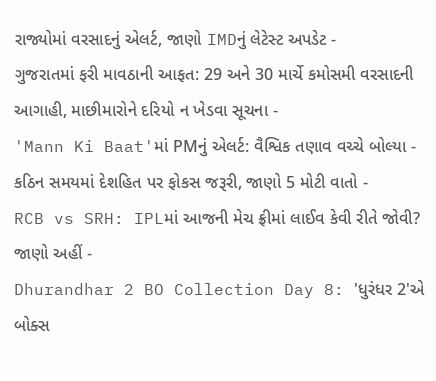રાજ્યોમાં વરસાદનું એલર્ટ, જાણો IMDનું લેટેસ્ટ અપડેટ -
ગુજરાતમાં ફરી માવઠાની આફત: 29 અને 30 માર્ચે કમોસમી વરસાદની આગાહી, માછીમારોને દરિયો ન ખેડવા સૂચના -
'Mann Ki Baat'માં PMનું એલર્ટ: વૈશ્વિક તણાવ વચ્ચે બોલ્યા - કઠિન સમયમાં દેશહિત પર ફોકસ જરૂરી, જાણો 5 મોટી વાતો -
RCB vs SRH: IPLમાં આજની મેચ ફ્રીમાં લાઈવ કેવી રીતે જોવી? જાણો અહીં -
Dhurandhar 2 BO Collection Day 8: 'ધુરંધર 2'એ બોક્સ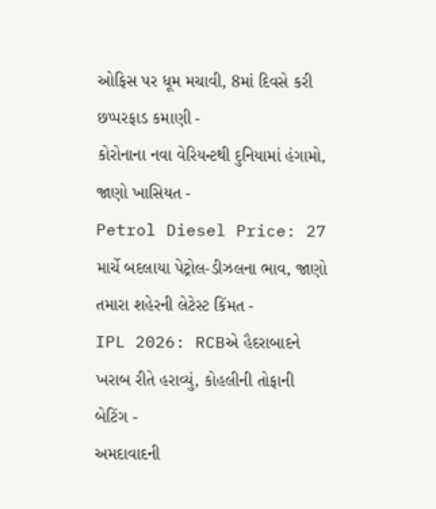ઓફિસ પર ધૂમ મચાવી, 8માં દિવસે કરી છપ્પરફાડ કમાણી -
કોરોનાના નવા વેરિયન્ટથી દુનિયામાં હંગામો, જાણો ખાસિયત -
Petrol Diesel Price: 27 માર્ચે બદલાયા પેટ્રોલ-ડીઝલના ભાવ, જાણો તમારા શહેરની લેટેસ્ટ કિંમત -
IPL 2026: RCBએ હૈદરાબાદને ખરાબ રીતે હરાવ્યું, કોહલીની તોફાની બેટિંગ -
અમદાવાદની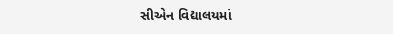સીએન વિદ્યાલયમાં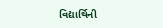વિદ્યાર્થિની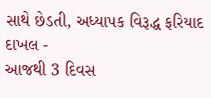સાથે છેડતી, અધ્યાપક વિરૂદ્ધ ફરિયાદ દાખલ -
આજથી 3 દિવસ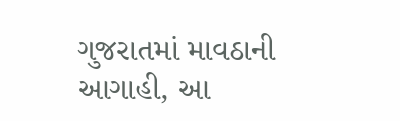ગુજરાતમાં માવઠાની આગાહી, આ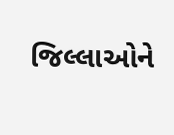જિલ્લાઓને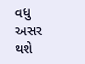વધુ અસર થશે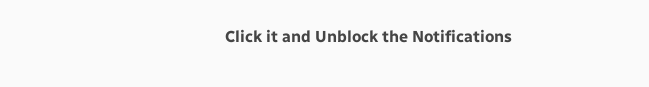Click it and Unblock the Notifications